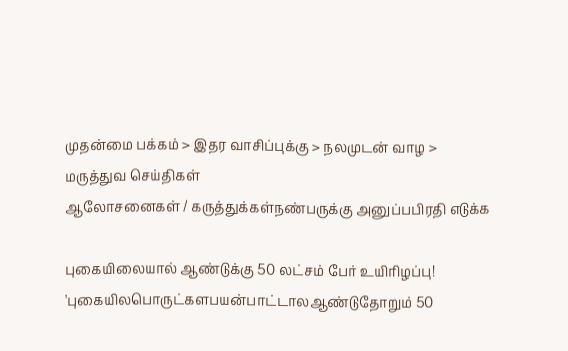முதன்மை பக்கம் > இதர வாசிப்புக்கு > நலமுடன் வாழ > மருத்துவ செய்திகள்
ஆலோசனைகள் / கருத்துக்கள்நண்பருக்கு அனுப்பபிரதி எடுக்க

புகையிலையால் ஆண்டுக்கு 50 லட்சம் பேர் உயிரிழப்பு!
'புகையிலபொருட்களபயன்பாட்டாலஆண்டுதோறும் 50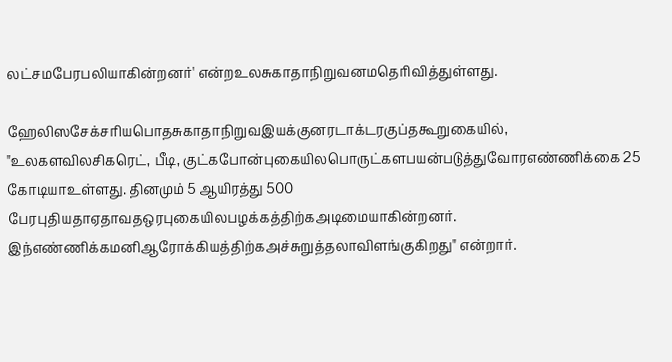லட்சமபேரபலியாகின்றனர்' என்றஉலசுகாதாநிறுவனமதெரிவித்துள்ளது.

ஹேலிஸசேக்சரியபொதசுகாதாநிறுவஇயக்குனரடாக்டரகுப்தகூறுகையில், "உலகளவிலசிகரெட், பீடி, குட்கபோன்புகையிலபொருட்களபயன்படுத்துவோரஎண்ணிக்கை 25 கோடியாஉள்ளது. தினமும் 5 ஆயிரத்து 500 பேரபுதியதாஏதாவதஒரபுகையிலபழக்கத்திற்கஅடிமையாகின்றனர். இந்எண்ணிக்கமனிஆரோக்கியத்திற்கஅச்சுறுத்தலாவிளங்குகிறது" என்றார்.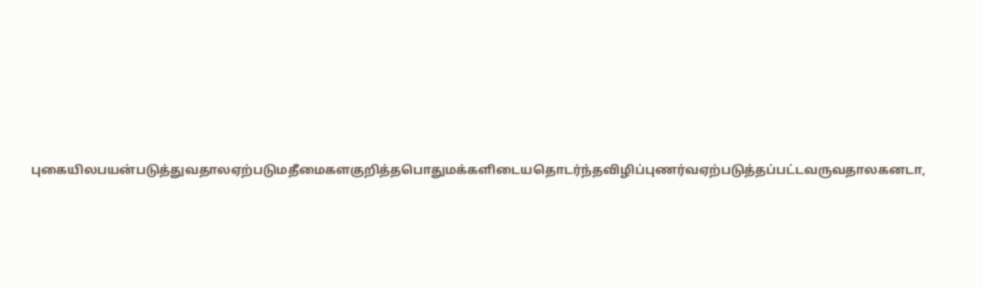புகையிலபயன்படுத்துவதாலஏற்படுமதீமைகளகுறித்தபொதுமக்களிடையதொடர்ந்தவிழிப்புணர்வஏற்படுத்தப்பட்டவருவதாலகனடா,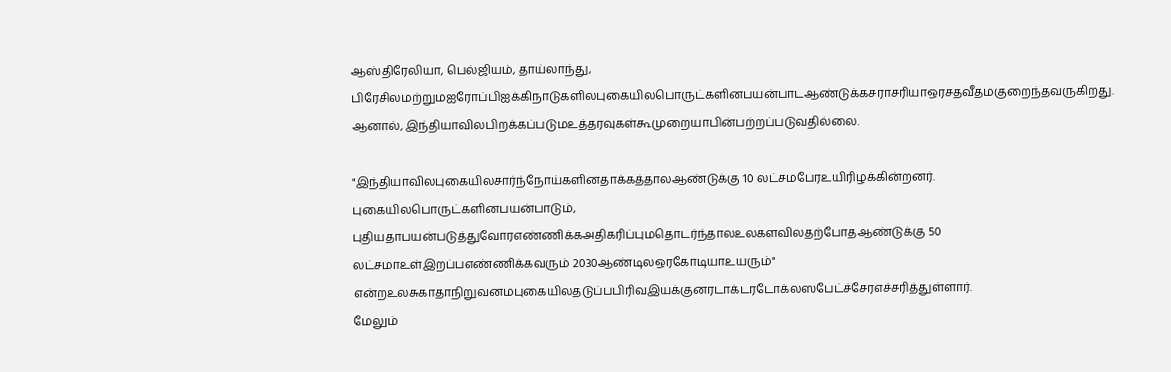ஆஸ்திரேலியா, பெல்ஜியம், தாய்லாந்து, பிரேசிலமற்றுமஐரோப்பிஐக்கிநாடுகளிலபுகையிலபொருட்களினபயன்பாடஆண்டுக்கசராசரியாஒரசதவீதமகுறைந்தவருகிறது. ஆனால், இந்தியாவிலபிறக்கப்படுமஉத்தரவுகள்கூமுறையாபின்பற்றப்படுவதில்லை.

"இந்தியாவிலபுகையிலசார்ந்நோய்களினதாக்கத்தாலஆண்டுக்கு 10 லட்சமபேரஉயிரிழக்கின்றனர். புகையிலபொருட்களினபயன்பாடும், புதியதாபயன்படுத்துவோரஎண்ணிக்கஅதிகரிப்புமதொடர்ந்தாலஉலகளவிலதற்போதஆண்டுக்கு 50 லட்சமாஉள்இறப்பஎண்ணிக்கவரும் 2030ஆண்டிலஒரகோடியாஉயரும்" என்றஉலசுகாதாநிறுவனமபுகையிலதடுப்பபிரிவஇயக்குனரடாக்டரடோக்லஸபேட்ச்சேரஎச்சரித்துள்ளார்.
மேலும்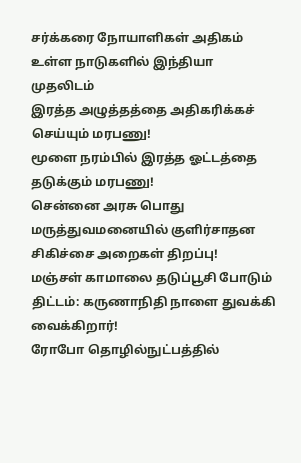ச‌ர்‌க்கரை நோயா‌ளிக‌ள் அ‌திக‌ம் உ‌ள்ள நாடுக‌ளி‌ல் இ‌ந்‌தியா முத‌லிட‌ம்
இர‌த்த அழு‌த்த‌த்தை அ‌திக‌ரி‌க்க‌ச் செ‌ய்யு‌ம் மரபணு!
மூளை நர‌ம்‌பி‌ல் இர‌த்த ஓ‌ட்ட‌த்தை தடு‌க்கு‌ம் மரபணு!
செ‌ன்னை அரசு பொது மரு‌த்துவமனை‌யி‌ல் கு‌ளி‌ர்சாதன சிகிச்சை அறைகள் ‌திற‌ப்பு!
மஞ்சள் காமாலை தடுப்பூசி போடும் திட்டம்: கருணாநிதி நாளை துவ‌க்கி வைக்கிறார்!
ரோபோ தொ‌ழி‌ல்நு‌ட்ப‌த்‌தி‌ல்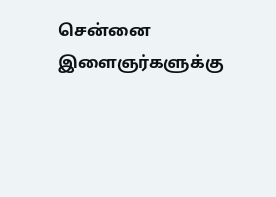செ‌ன்னை இளைஞ‌ர்களு‌க்கு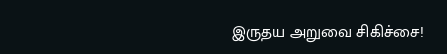இருதய அறுவை ‌சி‌கி‌ச்சை!